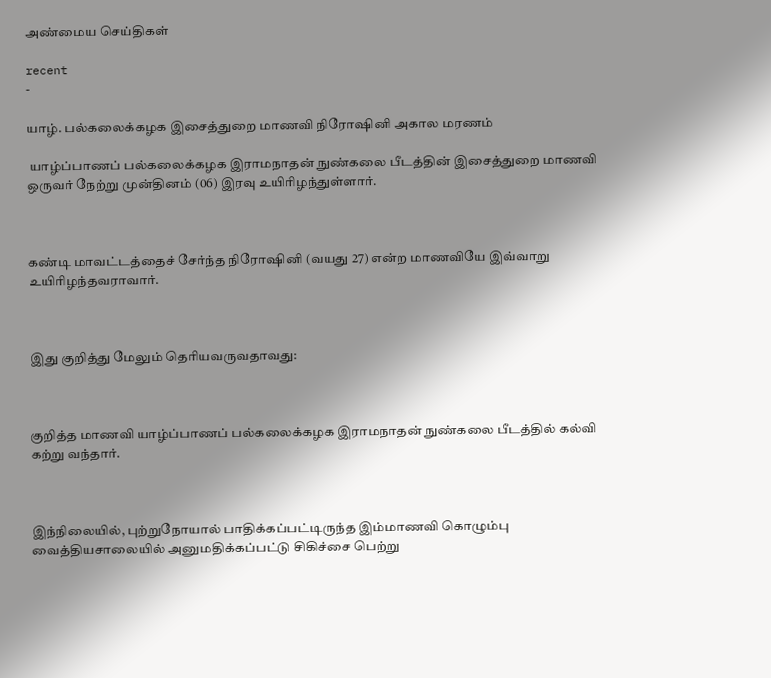அண்மைய செய்திகள்

recent
-

யாழ். பல்கலைக்கழக இசைத்துறை மாணவி நிரோஷினி அகால மரணம்

 யாழ்ப்பாணப் பல்கலைக்கழக இராமநாதன் நுண்கலை பீடத்தின் இசைத்துறை மாணவி ஒருவர் நேற்று முன்தினம் (06) இரவு உயிரிழந்துள்ளார்.



கண்டி மாவட்டத்தைச் சேர்ந்த நிரோஷினி (வயது 27) என்ற மாணவியே இவ்வாறு உயிரிழந்தவராவார்.



இது குறித்து மேலும் தெரியவருவதாவது:



குறித்த மாணவி யாழ்ப்பாணப் பல்கலைக்கழக இராமநாதன் நுண்கலை பீடத்தில் கல்வி கற்று வந்தார்.



இந்நிலையில், புற்றுநோயால் பாதிக்கப்பட்டிருந்த இம்மாணவி கொழும்பு வைத்தியசாலையில் அனுமதிக்கப்பட்டு சிகிச்சை பெற்று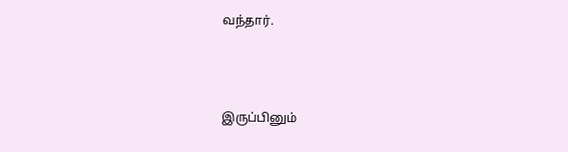வந்தார்.



இருப்பினும்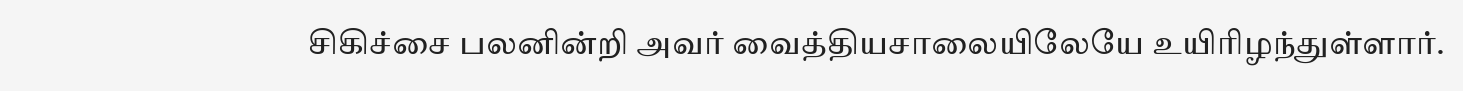சிகிச்சை பலனின்றி அவர் வைத்தியசாலையிலேயே உயிரிழந்துள்ளார்.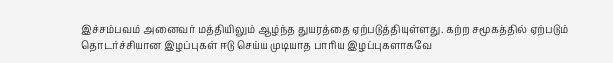இச்சம்பவம் அனைவர் மத்தியிலும் ஆழ்ந்த துயரத்தை ஏற்படுத்தியுள்ளது. கற்ற சமூகத்தில் ஏற்படும் தொடர்ச்சியான இழப்புகள் ஈடு செய்ய முடியாத பாரிய இழப்புகளாகவே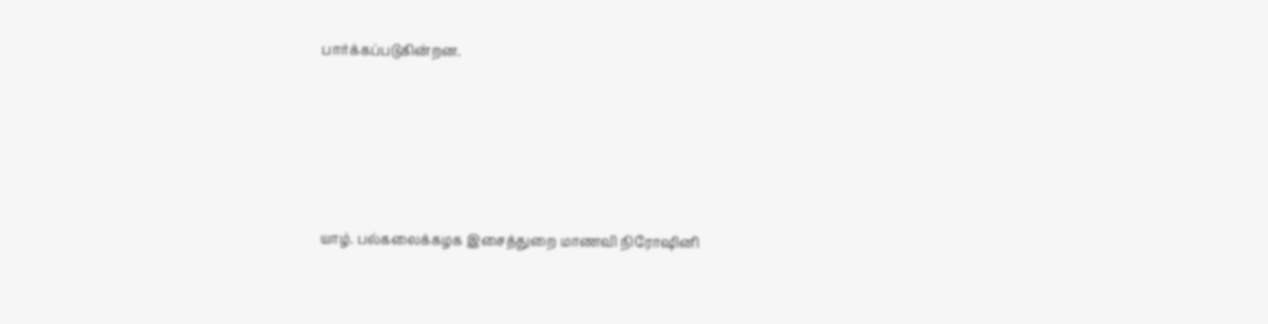பார்க்கப்படுகின்றன.






யாழ். பல்கலைக்கழக இசைத்துறை மாணவி நிரோஷினி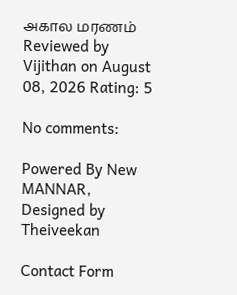அகால மரணம் Reviewed by Vijithan on August 08, 2026 Rating: 5

No comments:

Powered By New MANNAR, Designed by Theiveekan

Contact Form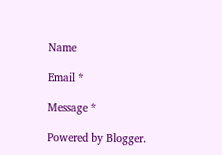Name

Email *

Message *

Powered by Blogger.